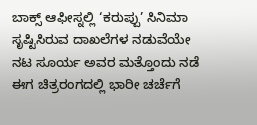ಬಾಕ್ಸ್ ಆಫೀಸ್ನಲ್ಲಿ ‘ಕರುಪ್ಪು’ ಸಿನಿಮಾ ಸೃಷ್ಟಿಸಿರುವ ದಾಖಲೆಗಳ ನಡುವೆಯೇ ನಟ ಸೂರ್ಯ ಅವರ ಮತ್ತೊಂದು ನಡೆ ಈಗ ಚಿತ್ರರಂಗದಲ್ಲಿ ಭಾರೀ ಚರ್ಚೆಗೆ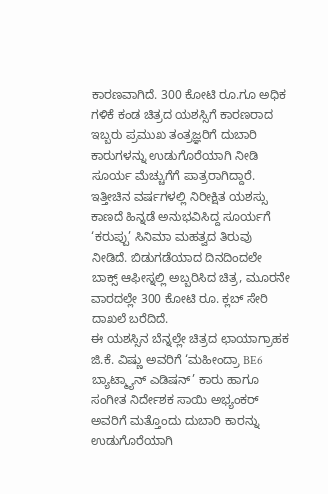ಕಾರಣವಾಗಿದೆ. 300 ಕೋಟಿ ರೂ.ಗೂ ಅಧಿಕ ಗಳಿಕೆ ಕಂಡ ಚಿತ್ರದ ಯಶಸ್ಸಿಗೆ ಕಾರಣರಾದ ಇಬ್ಬರು ಪ್ರಮುಖ ತಂತ್ರಜ್ಞರಿಗೆ ದುಬಾರಿ ಕಾರುಗಳನ್ನು ಉಡುಗೊರೆಯಾಗಿ ನೀಡಿ ಸೂರ್ಯ ಮೆಚ್ಚುಗೆಗೆ ಪಾತ್ರರಾಗಿದ್ದಾರೆ.
ಇತ್ತೀಚಿನ ವರ್ಷಗಳಲ್ಲಿ ನಿರೀಕ್ಷಿತ ಯಶಸ್ಸು ಕಾಣದೆ ಹಿನ್ನಡೆ ಅನುಭವಿಸಿದ್ದ ಸೂರ್ಯಗೆ ‘ಕರುಪ್ಪು’ ಸಿನಿಮಾ ಮಹತ್ವದ ತಿರುವು ನೀಡಿದೆ. ಬಿಡುಗಡೆಯಾದ ದಿನದಿಂದಲೇ ಬಾಕ್ಸ್ ಆಫೀಸ್ನಲ್ಲಿ ಅಬ್ಬರಿಸಿದ ಚಿತ್ರ, ಮೂರನೇ ವಾರದಲ್ಲೇ 300 ಕೋಟಿ ರೂ. ಕ್ಲಬ್ ಸೇರಿ ದಾಖಲೆ ಬರೆದಿದೆ.
ಈ ಯಶಸ್ಸಿನ ಬೆನ್ನಲ್ಲೇ ಚಿತ್ರದ ಛಾಯಾಗ್ರಾಹಕ ಜಿ.ಕೆ. ವಿಷ್ಣು ಅವರಿಗೆ ‘ಮಹೀಂದ್ರಾ BE6 ಬ್ಯಾಟ್ಮ್ಯಾನ್ ಎಡಿಷನ್’ ಕಾರು ಹಾಗೂ ಸಂಗೀತ ನಿರ್ದೇಶಕ ಸಾಯಿ ಅಭ್ಯಂಕರ್ ಅವರಿಗೆ ಮತ್ತೊಂದು ದುಬಾರಿ ಕಾರನ್ನು ಉಡುಗೊರೆಯಾಗಿ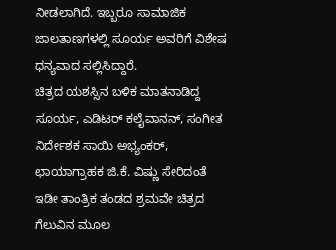ನೀಡಲಾಗಿದೆ. ಇಬ್ಬರೂ ಸಾಮಾಜಿಕ ಜಾಲತಾಣಗಳಲ್ಲಿ ಸೂರ್ಯ ಅವರಿಗೆ ವಿಶೇಷ ಧನ್ಯವಾದ ಸಲ್ಲಿಸಿದ್ದಾರೆ.
ಚಿತ್ರದ ಯಶಸ್ಸಿನ ಬಳಿಕ ಮಾತನಾಡಿದ್ದ ಸೂರ್ಯ, ಎಡಿಟರ್ ಕಲೈವಾನನ್, ಸಂಗೀತ ನಿರ್ದೇಶಕ ಸಾಯಿ ಅಭ್ಯಂಕರ್, ಛಾಯಾಗ್ರಾಹಕ ಜಿ.ಕೆ. ವಿಷ್ಣು ಸೇರಿದಂತೆ ಇಡೀ ತಾಂತ್ರಿಕ ತಂಡದ ಶ್ರಮವೇ ಚಿತ್ರದ ಗೆಲುವಿನ ಮೂಲ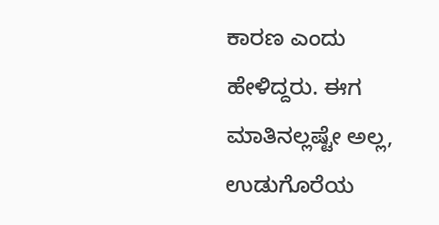ಕಾರಣ ಎಂದು ಹೇಳಿದ್ದರು. ಈಗ ಮಾತಿನಲ್ಲಷ್ಟೇ ಅಲ್ಲ, ಉಡುಗೊರೆಯ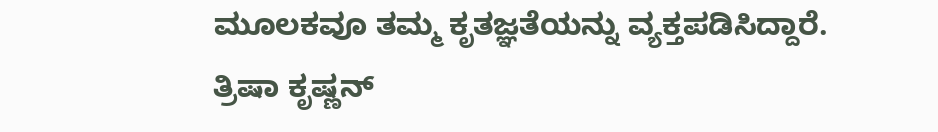ಮೂಲಕವೂ ತಮ್ಮ ಕೃತಜ್ಞತೆಯನ್ನು ವ್ಯಕ್ತಪಡಿಸಿದ್ದಾರೆ.
ತ್ರಿಷಾ ಕೃಷ್ಣನ್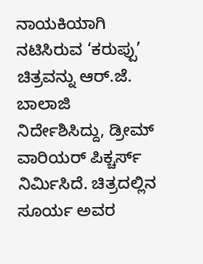ನಾಯಕಿಯಾಗಿ ನಟಿಸಿರುವ ‘ಕರುಪ್ಪು’ ಚಿತ್ರವನ್ನು ಆರ್.ಜೆ. ಬಾಲಾಜಿ ನಿರ್ದೇಶಿಸಿದ್ದು, ಡ್ರೀಮ್ ವಾರಿಯರ್ ಪಿಕ್ಚರ್ಸ್ ನಿರ್ಮಿಸಿದೆ. ಚಿತ್ರದಲ್ಲಿನ ಸೂರ್ಯ ಅವರ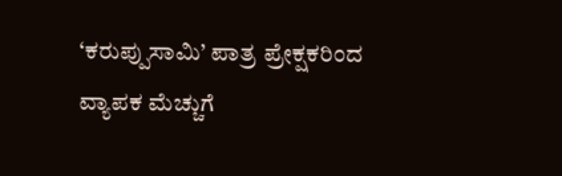‘ಕರುಪ್ಪುಸಾಮಿ’ ಪಾತ್ರ ಪ್ರೇಕ್ಷಕರಿಂದ ವ್ಯಾಪಕ ಮೆಚ್ಚುಗೆ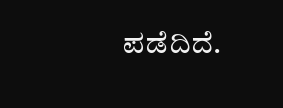ಪಡೆದಿದೆ.